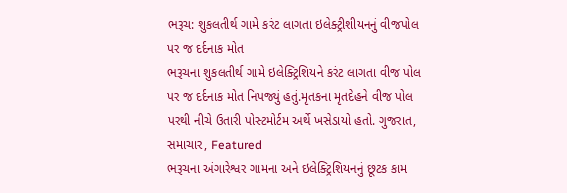ભરૂચ: શુકલતીર્થ ગામે કરંટ લાગતા ઇલેક્ટ્રીશીયનનું વીજપોલ પર જ દર્દનાક મોત
ભરૂચના શુકલતીર્થ ગામે ઇલેક્ટ્રિશિયને કરંટ લાગતા વીજ પોલ પર જ દર્દનાક મોત નિપજ્યું હતું.મૃતકના મૃતદેહને વીજ પોલ પરથી નીચે ઉતારી પોસ્ટમોર્ટમ અર્થે ખસેડાયો હતો. ગુજરાત, સમાચાર, Featured
ભરૂચના અંગારેશ્વર ગામના અને ઇલેક્ટ્રિશિયનનું છૂટક કામ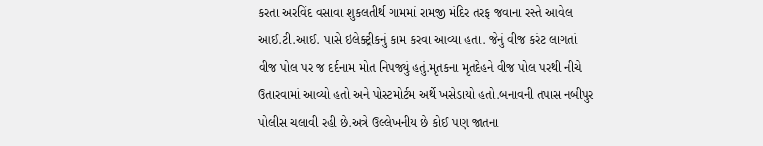કરતા અરવિંદ વસાવા શુકલતીર્થ ગામમાં રામજી મંદિર તરફ જવાના રસ્તે આવેલ આઈ.ટી.આઈ. પાસે ઇલેક્ટ્રીકનું કામ કરવા આવ્યા હતા. જેનું વીજ કરંટ લાગતાં વીજ પોલ પર જ દર્દનામ મોત નિપજ્યું હતું.મૃતકના મૃતદેહને વીજ પોલ પરથી નીચે ઉતારવામાં આવ્યો હતો અને પોસ્ટમોર્ટમ અર્થે ખસેડાયો હતો.બનાવની તપાસ નબીપુર પોલીસ ચલાવી રહી છે.અત્રે ઉલ્લેખનીય છે કોઈ પણ જાતના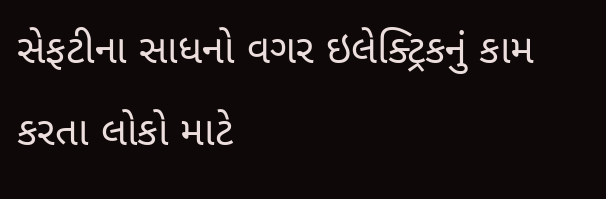સેફટીના સાધનો વગર ઇલેક્ટ્રિકનું કામ કરતા લોકો માટે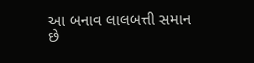આ બનાવ લાલબત્તી સમાન છે